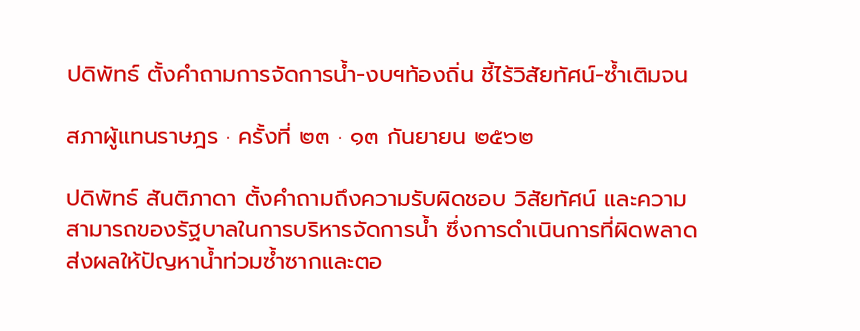ปดิพัทธ์ ตั้งคำถามการจัดการน้ำ-งบฯท้องถิ่น ชี้ไร้วิสัยทัศน์-ซ้ำเติมจน

สภาผู้แทนราษฎร · ครั้งที่ ๒๓ · ๑๓ กันยายน ๒๕๖๒

ปดิพัทธ์ สันติภาดา ตั้งคำถามถึงความรับผิดชอบ วิสัยทัศน์ และความสามารถของรัฐบาลในการบริหารจัดการน้ำ ซึ่งการดำเนินการที่ผิดพลาดส่งผลให้ปัญหาน้ำท่วมซ้ำซากและตอ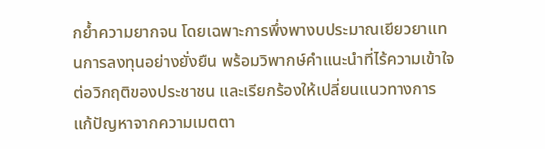กย้ำความยากจน โดยเฉพาะการพึ่งพางบประมาณเยียวยาแทนการลงทุนอย่างยั่งยืน พร้อมวิพากษ์คำแนะนำที่ไร้ความเข้าใจต่อวิกฤติของประชาชน และเรียกร้องให้เปลี่ยนแนวทางการแก้ปัญหาจากความเมตตา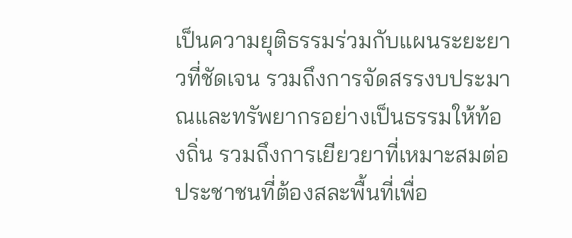เป็นความยุติธรรมร่วมกับแผนระยะยาวที่ชัดเจน รวมถึงการจัดสรรงบประมาณและทรัพยากรอย่างเป็นธรรมให้ท้องถิ่น รวมถึงการเยียวยาที่เหมาะสมต่อประชาชนที่ต้องสละพื้นที่เพื่อ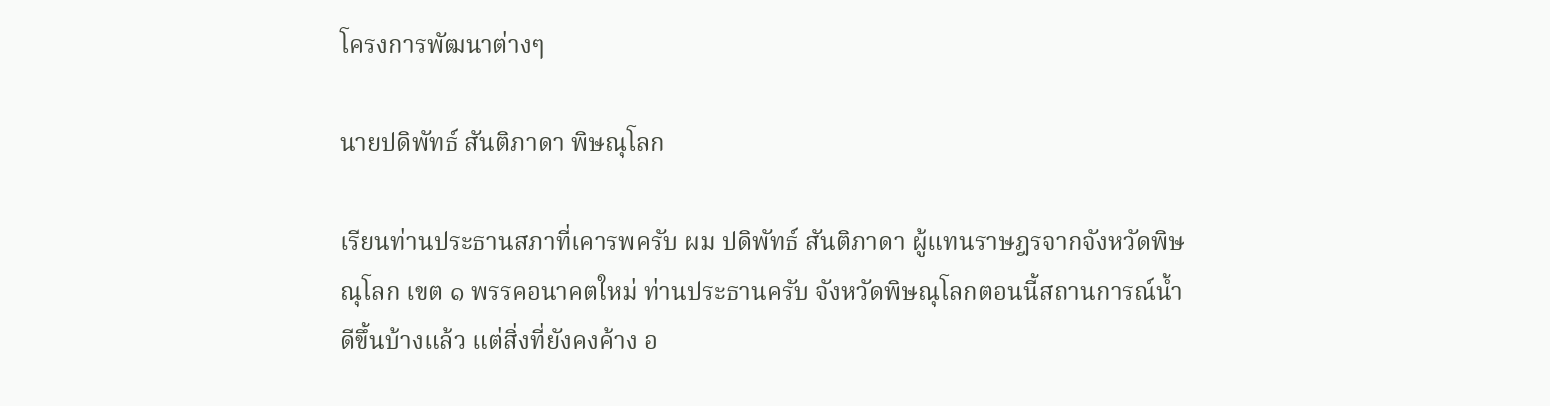โครงการพัฒนาต่างๆ

นายปดิพัทธ์ สันติภาดา พิษณุโลก

เรียนท่านประธานสภาที่เคารพครับ ผม ปดิพัทธ์ สันติภาดา ผู้แทนราษฎรจากจังหวัดพิษณุโลก เขต ๑ พรรคอนาคตใหม่ ท่านประธานครับ จังหวัดพิษณุโลกตอนนี้สถานการณ์น้ำดีขึ้นบ้างแล้ว แต่สิ่งที่ยังคงค้าง อ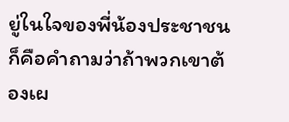ยู่ในใจของพี่น้องประชาชน ก็คือคำถามว่าถ้าพวกเขาต้องเผ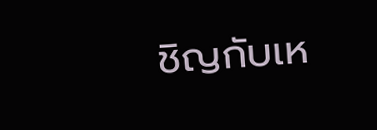ชิญกับเห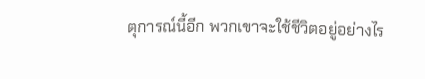ตุการณ์นี้อีก พวกเขาจะใช้ชีวิตอยู่อย่างไร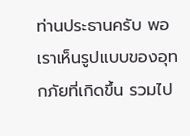ท่านประธานครับ พอเราเห็นรูปแบบของอุทกภัยที่เกิดขึ้น รวมไป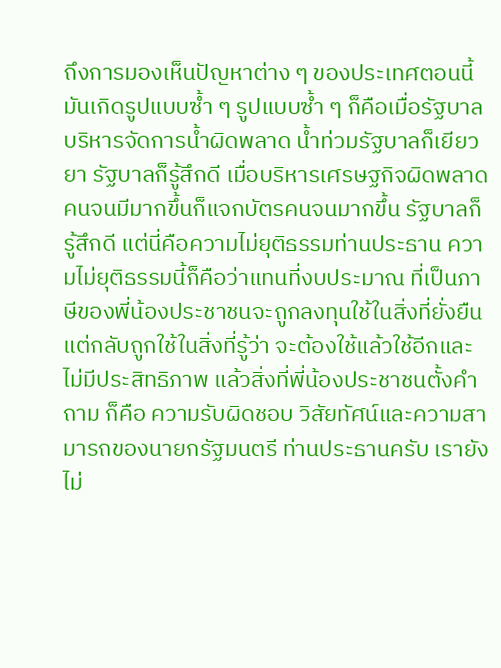ถึงการมองเห็นปัญหาต่าง ๆ ของประเทศตอนนี้มันเกิดรูปแบบซ้ำ ๆ รูปแบบซ้ำ ๆ ก็คือเมื่อรัฐบาลบริหารจัดการน้ำผิดพลาด น้ำท่วมรัฐบาลก็เยียวยา รัฐบาลก็รู้สึกดี เมื่อบริหารเศรษฐกิจผิดพลาดคนจนมีมากขึ้นก็แจกบัตรคนจนมากขึ้น รัฐบาลก็รู้สึกดี แต่นี่คือความไม่ยุติธรรมท่านประธาน ความไม่ยุติธรรมนี้ก็คือว่าแทนที่งบประมาณ ที่เป็นภาษีของพี่น้องประชาชนจะถูกลงทุนใช้ในสิ่งที่ยั่งยืน แต่กลับถูกใช้ในสิ่งที่รู้ว่า จะต้องใช้แล้วใช้อีกและไม่มีประสิทธิภาพ แล้วสิ่งที่พี่น้องประชาชนตั้งคำถาม ก็คือ ความรับผิดชอบ วิสัยทัศน์และความสามารถของนายกรัฐมนตรี ท่านประธานครับ เรายังไม่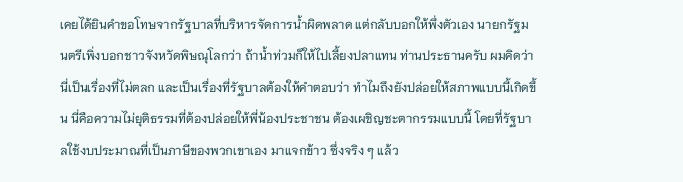เคยได้ยินคำขอโทษจากรัฐบาลที่บริหารจัดการน้ำผิดพลาด แต่กลับบอกให้พึ่งตัวเอง นายกรัฐมนตรีเพิ่งบอกชาวจังหวัดพิษณุโลกว่า ถ้าน้ำท่วมก็ให้ไปเลี้ยงปลาแทน ท่านประธานครับ ผมคิดว่านี่เป็นเรื่องที่ไม่ตลก และเป็นเรื่องที่รัฐบาลต้องให้คำตอบว่า ทำไมถึงยังปล่อยให้สภาพแบบนี้เกิดขึ้น นี่คือความไม่ยุติธรรมที่ต้องปล่อยให้พี่น้องประชาชน ต้องเผชิญชะตากรรมแบบนี้ โดยที่รัฐบาลใช้งบประมาณที่เป็นภาษีของพวกเขาเอง มาแจกข้าว ซึ่งจริง ๆ แล้ว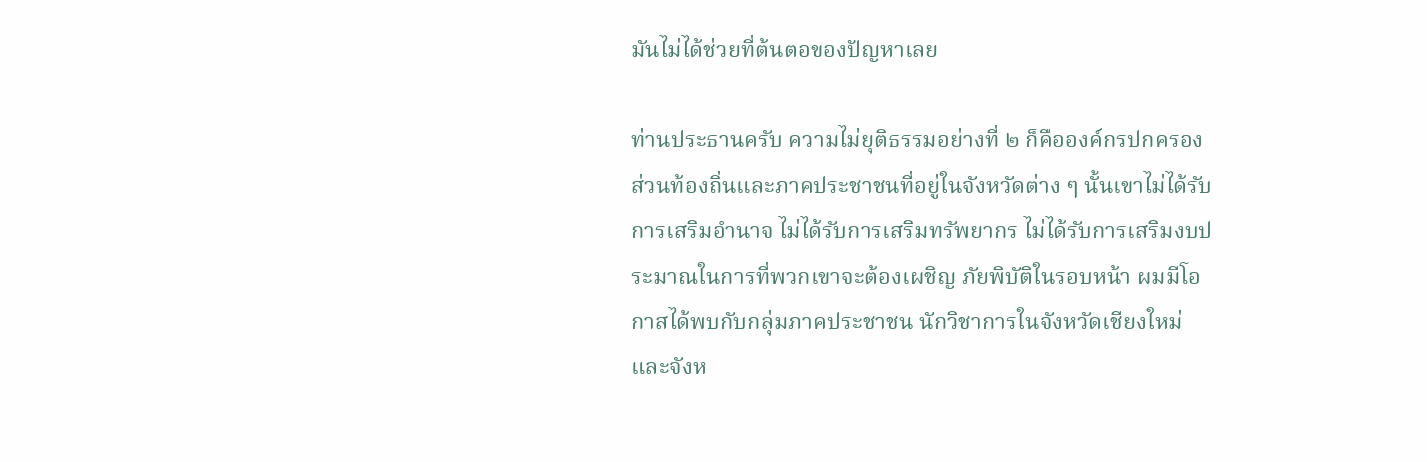มันไม่ได้ช่วยที่ต้นตอของปัญหาเลย

ท่านประธานครับ ความไม่ยุติธรรมอย่างที่ ๒ ก็คือองค์กรปกครอง ส่วนท้องถิ่นและภาคประชาชนที่อยู่ในจังหวัดต่าง ๆ นั้นเขาไม่ได้รับการเสริมอำนาจ ไม่ได้รับการเสริมทรัพยากร ไม่ได้รับการเสริมงบประมาณในการที่พวกเขาจะต้องเผชิญ ภัยพิบัติในรอบหน้า ผมมีโอกาสได้พบกับกลุ่มภาคประชาชน นักวิชาการในจังหวัดเชียงใหม่ และจังห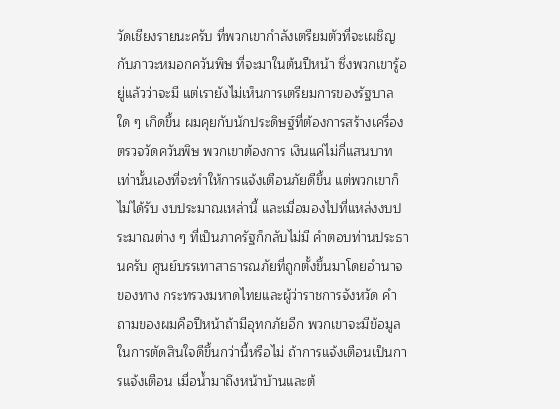วัดเชียงรายนะครับ ที่พวกเขากำลังเตรียมตัวที่จะเผชิญกับภาวะหมอกควันพิษ ที่จะมาในต้นปีหน้า ซึ่งพวกเขารู้อยู่แล้วว่าจะมี แต่เรายังไม่เห็นการเตรียมการของรัฐบาลใด ๆ เกิดขึ้น ผมคุยกับนักประดิษฐ์ที่ต้องการสร้างเครื่องตรวจวัดควันพิษ พวกเขาต้องการ เงินแค่ไม่กี่แสนบาทเท่านั้นเองที่จะทำให้การแจ้งเตือนภัยดีขึ้น แต่พวกเขาก็ไม่ได้รับ งบประมาณเหล่านี้ และเมื่อมองไปที่แหล่งงบประมาณต่าง ๆ ที่เป็นภาครัฐก็กลับไม่มี คำตอบท่านประธานครับ ศูนย์บรรเทาสาธารณภัยที่ถูกตั้งขึ้นมาโดยอำนาจของทาง กระทรวงมหาดไทยและผู้ว่าราชการจังหวัด คำถามของผมคือปีหน้าถ้ามีอุทกภัยอีก พวกเขาจะมีข้อมูลในการตัดสินใจดีขึ้นกว่านี้หรือไม่ ถ้าการแจ้งเตือนเป็นการแจ้งเตือน เมื่อน้ำมาถึงหน้าบ้านและต้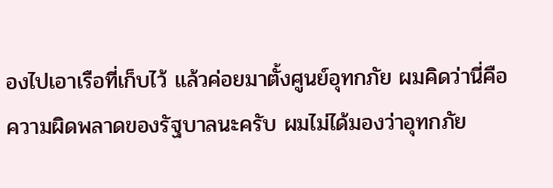องไปเอาเรือที่เก็บไว้ แล้วค่อยมาตั้งศูนย์อุทกภัย ผมคิดว่านี่คือ ความผิดพลาดของรัฐบาลนะครับ ผมไม่ได้มองว่าอุทกภัย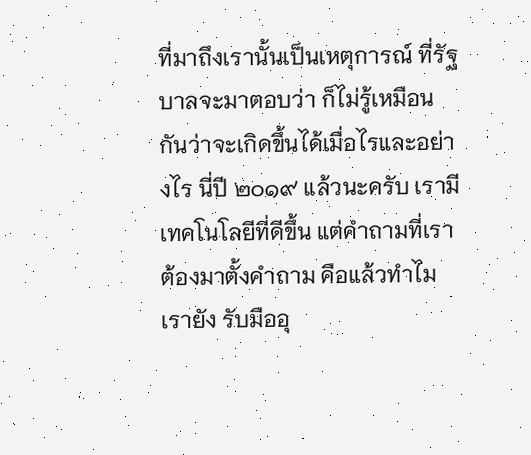ที่มาถึงเรานั้นเป็นเหตุการณ์ ที่รัฐบาลจะมาตอบว่า ก็ไม่รู้เหมือนกันว่าจะเกิดขึ้นได้เมื่อไรและอย่างไร นี่ปี ๒๐๑๙ แล้วนะครับ เรามีเทคโนโลยีที่ดีขึ้น แต่คำถามที่เราต้องมาตั้งคำถาม คือแล้วทำไมเรายัง รับมืออุ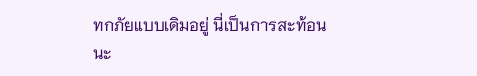ทกภัยแบบเดิมอยู่ นี่เป็นการสะท้อนนะ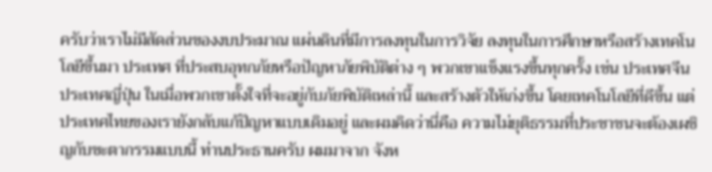ครับว่าเราไม่มีสัดส่วนของงบประมาณ แผ่นดินที่มีการลงทุนในการวิจัย ลงทุนในการศึกษาหรือสร้างเทคโนโลยีขึ้นมา ประเทศ ที่ประสบอุทกภัยหรือปัญหาภัยพิบัติต่าง ๆ พวกเขาแข็งแรงขึ้นทุกครั้ง เช่น ประเทศจีน ประเทศญี่ปุ่น ในเมื่อพวกเขาตั้งใจที่จะอยู่กับภัยพิบัติเหล่านี้ และสร้างตัวให้เก่งขึ้น โดยเทคโนโลยีที่ดีขึ้น แต่ประเทศไทยของเรายังกลับแก้ปัญหาแบบเดิมอยู่ และผมคิดว่านี่คือ ความไม่ยุติธรรมที่ประชาชนจะต้องเผชิญกับชะตากรรมแบบนี้ ท่านประธานครับ ผมมาจาก จังห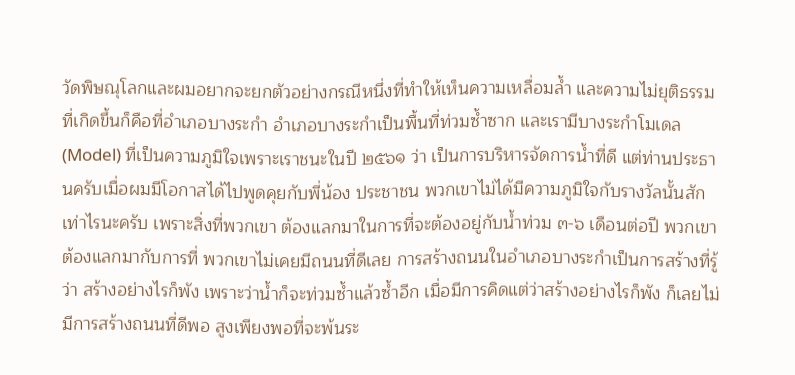วัดพิษณุโลกและผมอยากจะยกตัวอย่างกรณีหนึ่งที่ทำให้เห็นความเหลื่อมล้ำ และความไม่ยุติธรรมที่เกิดขึ้นก็คือที่อำเภอบางระกำ อำเภอบางระกำเป็นพื้นที่ท่วมซ้ำซาก และเรามีบางระกำโมเดล (Model) ที่เป็นความภูมิใจเพราะเราชนะในปี ๒๕๖๑ ว่า เป็นการบริหารจัดการน้ำที่ดี แต่ท่านประธานครับเมื่อผมมีโอกาสได้ไปพูดคุยกับพี่น้อง ประชาชน พวกเขาไม่ได้มีความภูมิใจกับรางวัลนั้นสักเท่าไรนะครับ เพราะสิ่งที่พวกเขา ต้องแลกมาในการที่จะต้องอยู่กับน้ำท่วม ๓-๖ เดือนต่อปี พวกเขาต้องแลกมากับการที่ พวกเขาไม่เคยมีถนนที่ดีเลย การสร้างถนนในอำเภอบางระกำเป็นการสร้างที่รู้ว่า สร้างอย่างไรก็พัง เพราะว่าน้ำก็จะท่วมซ้ำแล้วซ้ำอีก เมื่อมีการคิดแต่ว่าสร้างอย่างไรก็พัง ก็เลยไม่มีการสร้างถนนที่ดีพอ สูงเพียงพอที่จะพ้นระ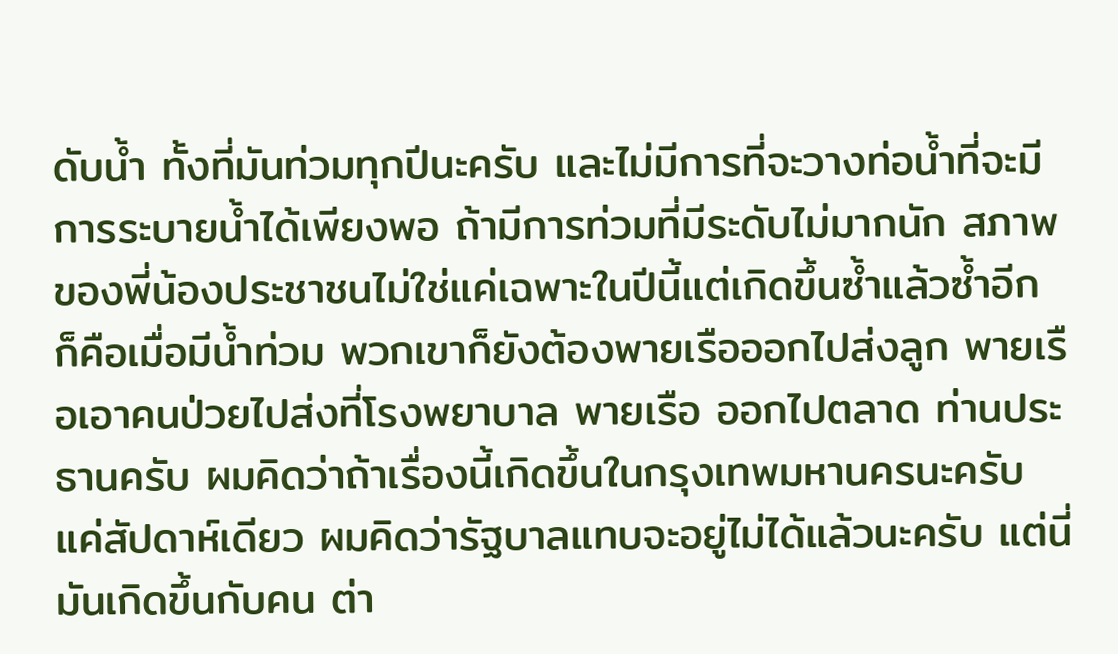ดับน้ำ ทั้งที่มันท่วมทุกปีนะครับ และไม่มีการที่จะวางท่อน้ำที่จะมีการระบายน้ำได้เพียงพอ ถ้ามีการท่วมที่มีระดับไม่มากนัก สภาพของพี่น้องประชาชนไม่ใช่แค่เฉพาะในปีนี้แต่เกิดขึ้นซ้ำแล้วซ้ำอีก ก็คือเมื่อมีน้ำท่วม พวกเขาก็ยังต้องพายเรือออกไปส่งลูก พายเรือเอาคนป่วยไปส่งที่โรงพยาบาล พายเรือ ออกไปตลาด ท่านประธานครับ ผมคิดว่าถ้าเรื่องนี้เกิดขึ้นในกรุงเทพมหานครนะครับ แค่สัปดาห์เดียว ผมคิดว่ารัฐบาลแทบจะอยู่ไม่ได้แล้วนะครับ แต่นี่มันเกิดขึ้นกับคน ต่า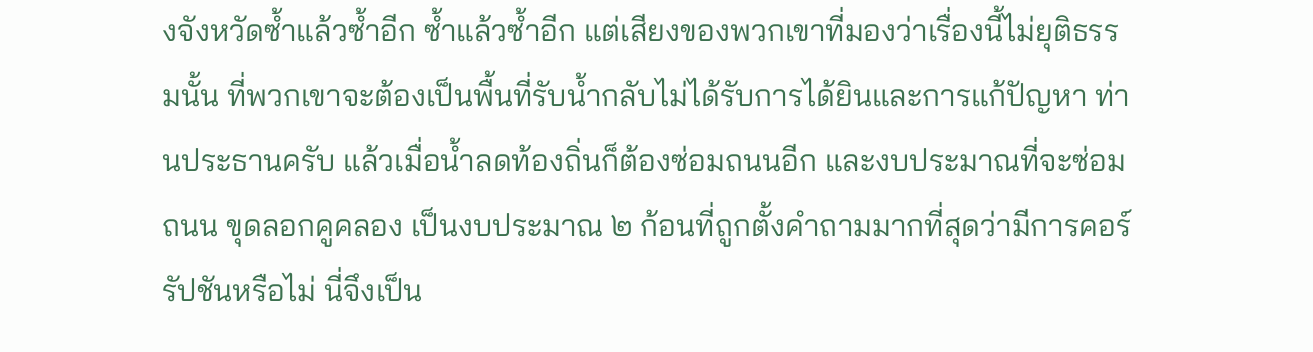งจังหวัดซ้ำแล้วซ้ำอีก ซ้ำแล้วซ้ำอีก แต่เสียงของพวกเขาที่มองว่าเรื่องนี้ไม่ยุติธรรมนั้น ที่พวกเขาจะต้องเป็นพื้นที่รับน้ำกลับไม่ได้รับการได้ยินและการแก้ปัญหา ท่านประธานครับ แล้วเมื่อน้ำลดท้องถิ่นก็ต้องซ่อมถนนอีก และงบประมาณที่จะซ่อมถนน ขุดลอกคูคลอง เป็นงบประมาณ ๒ ก้อนที่ถูกตั้งคำถามมากที่สุดว่ามีการคอร์รัปชันหรือไม่ นี่จึงเป็น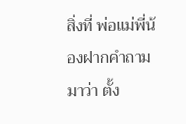สิ่งที่ พ่อแม่พี่น้องฝากคำถามมาว่า ตั้ง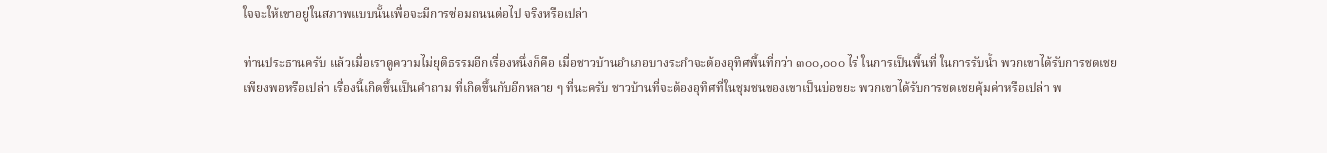ใจจะให้เขาอยู่ในสภาพแบบนั้นเพื่อจะมีการซ่อมถนนต่อไป จริงหรือเปล่า

ท่านประธานครับ แล้วเมื่อเราดูความไม่ยุติธรรมอีกเรื่องหนึ่งก็คือ เมื่อชาวบ้านอำเภอบางระกำจะต้องอุทิศพื้นที่กว่า ๓๐๐,๐๐๐ ไร่ ในการเป็นพื้นที่ ในการรับน้ำ พวกเขาได้รับการชดเชยเพียงพอหรือเปล่า เรื่องนี้เกิดขึ้นเป็นคำถาม ที่เกิดขึ้นกับอีกหลาย ๆ ที่นะครับ ชาวบ้านที่จะต้องอุทิศที่ในชุมชนของเขาเป็นบ่อขยะ พวกเขาได้รับการชดเชยคุ้มค่าหรือเปล่า พ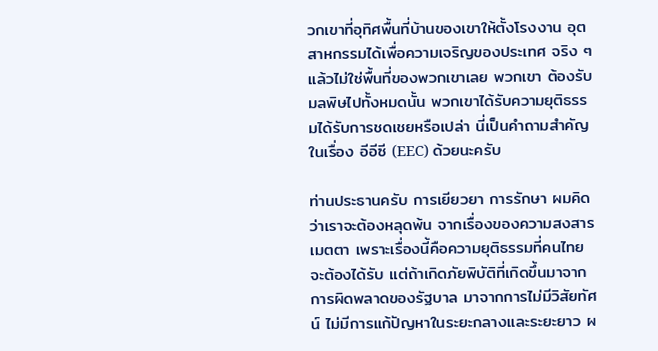วกเขาที่อุทิศพื้นที่บ้านของเขาให้ตั้งโรงงาน อุตสาหกรรมได้เพื่อความเจริญของประเทศ จริง ๆ แล้วไม่ใช่พื้นที่ของพวกเขาเลย พวกเขา ต้องรับมลพิษไปทั้งหมดนั้น พวกเขาได้รับความยุติธรรมได้รับการชดเชยหรือเปล่า นี่เป็นคำถามสำคัญในเรื่อง อีอีซี (EEC) ด้วยนะครับ

ท่านประธานครับ การเยียวยา การรักษา ผมคิดว่าเราจะต้องหลุดพ้น จากเรื่องของความสงสารเมตตา เพราะเรื่องนี้คือความยุติธรรมที่คนไทยจะต้องได้รับ แต่ถ้าเกิดภัยพิบัติที่เกิดขึ้นมาจากการผิดพลาดของรัฐบาล มาจากการไม่มีวิสัยทัศน์ ไม่มีการแก้ปัญหาในระยะกลางและระยะยาว ผ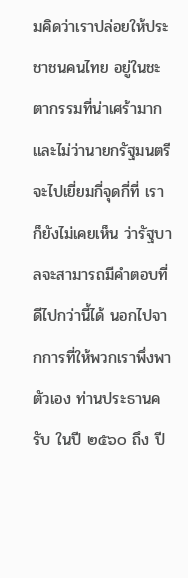มคิดว่าเราปล่อยให้ประชาชนคนไทย อยู่ในชะตากรรมที่น่าเศร้ามาก และไม่ว่านายกรัฐมนตรีจะไปเยี่ยมกี่จุดกี่ที่ เราก็ยังไม่เคยเห็น ว่ารัฐบาลจะสามารถมีคำตอบที่ดีไปกว่านี้ได้ นอกไปจากการที่ให้พวกเราพึ่งพาตัวเอง ท่านประธานครับ ในปี ๒๕๖๐ ถึง ปี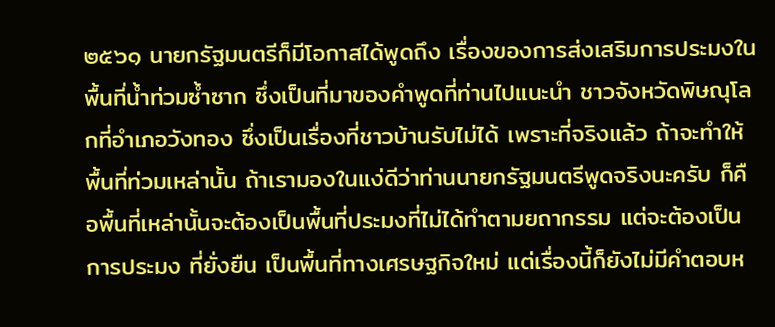๒๕๖๑ นายกรัฐมนตรีก็มีโอกาสได้พูดถึง เรื่องของการส่งเสริมการประมงในพื้นที่น้ำท่วมซ้ำซาก ซึ่งเป็นที่มาของคำพูดที่ท่านไปแนะนำ ชาวจังหวัดพิษณุโลกที่อำเภอวังทอง ซึ่งเป็นเรื่องที่ชาวบ้านรับไม่ได้ เพราะที่จริงแล้ว ถ้าจะทำให้พื้นที่ท่วมเหล่านั้น ถ้าเรามองในแง่ดีว่าท่านนายกรัฐมนตรีพูดจริงนะครับ ก็คือพื้นที่เหล่านั้นจะต้องเป็นพื้นที่ประมงที่ไม่ได้ทำตามยถากรรม แต่จะต้องเป็นการประมง ที่ยั่งยืน เป็นพื้นที่ทางเศรษฐกิจใหม่ แต่เรื่องนี้ก็ยังไม่มีคำตอบห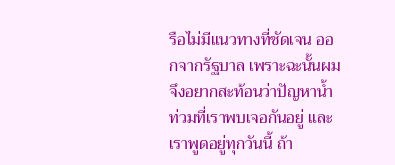รือไม่มีแนวทางที่ชัดเจน ออกจากรัฐบาล เพราะฉะนั้นผมจึงอยากสะท้อนว่าปัญหาน้ำท่วมที่เราพบเจอกันอยู่ และเราพูดอยู่ทุกวันนี้ ถ้า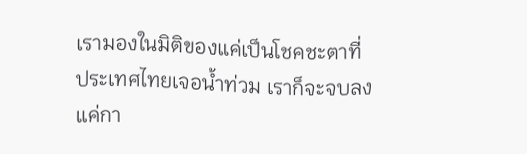เรามองในมิติของแค่เป็นโชคชะตาที่ประเทศไทยเจอน้ำท่วม เราก็จะจบลงแค่กา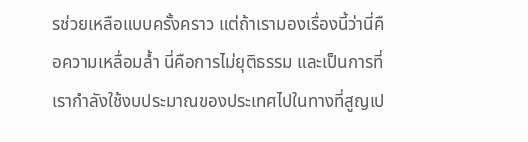รช่วยเหลือแบบครั้งคราว แต่ถ้าเรามองเรื่องนี้ว่านี่คือความเหลื่อมล้ำ นี่คือการไม่ยุติธรรม และเป็นการที่เรากำลังใช้งบประมาณของประเทศไปในทางที่สูญเป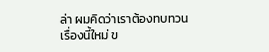ล่า ผมคิดว่าเราต้องทบทวนเรื่องนี้ใหม่ ข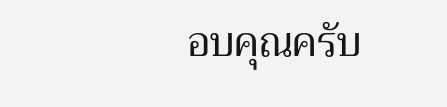อบคุณครับ